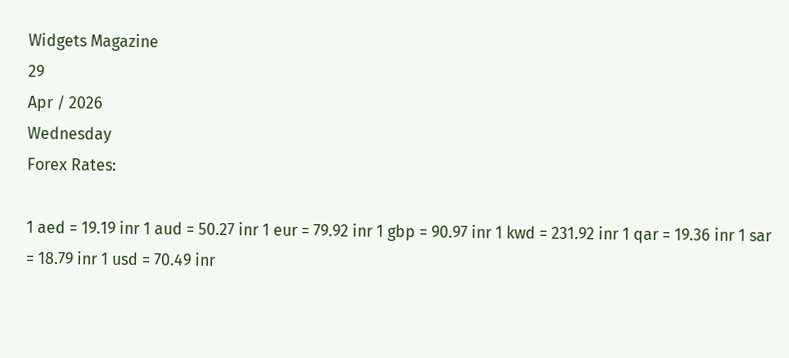Widgets Magazine
29
Apr / 2026
Wednesday
Forex Rates:

1 aed = 19.19 inr 1 aud = 50.27 inr 1 eur = 79.92 inr 1 gbp = 90.97 inr 1 kwd = 231.92 inr 1 qar = 19.36 inr 1 sar = 18.79 inr 1 usd = 70.49 inr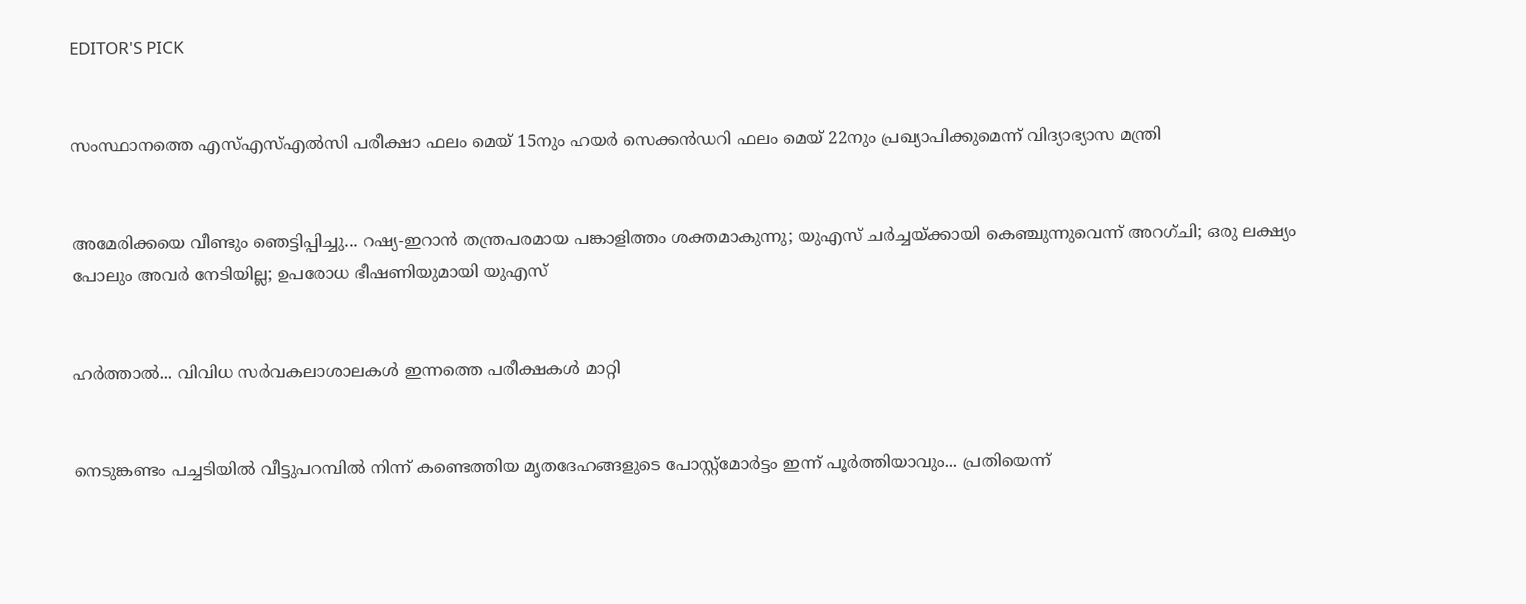EDITOR'S PICK


സംസ്ഥാനത്തെ എസ്എസ്എൽസി പരീക്ഷാ ഫലം മെയ് 15നും ഹയർ സെക്കൻഡറി ഫലം മെയ് 22നും പ്രഖ്യാപിക്കുമെന്ന് വിദ്യാഭ്യാസ മന്ത്രി


അമേരിക്കയെ വീണ്ടും ഞെട്ടിപ്പിച്ചു... റഷ്യ-ഇറാൻ തന്ത്രപരമായ പങ്കാളിത്തം ശക്തമാകുന്നു; യുഎസ് ചർച്ചയ്ക്കായി കെഞ്ചുന്നുവെന്ന് അറഗ്ചി; ഒരു ലക്ഷ്യം പോലും അവർ നേടിയില്ല; ഉപരോധ ഭീഷണിയുമായി യുഎസ്


ഹര്‍ത്താല്‍... വിവിധ സർവകലാശാലകൾ ഇന്നത്തെ പരീക്ഷകൾ മാറ്റി


നെടുങ്കണ്ടം പച്ചടിയിൽ വീട്ടുപറമ്പിൽ നിന്ന് കണ്ടെത്തിയ മൃതദേഹങ്ങളുടെ പോസ്റ്റ്മോർട്ടം ഇന്ന് പൂർത്തിയാവും... പ്രതിയെന്ന്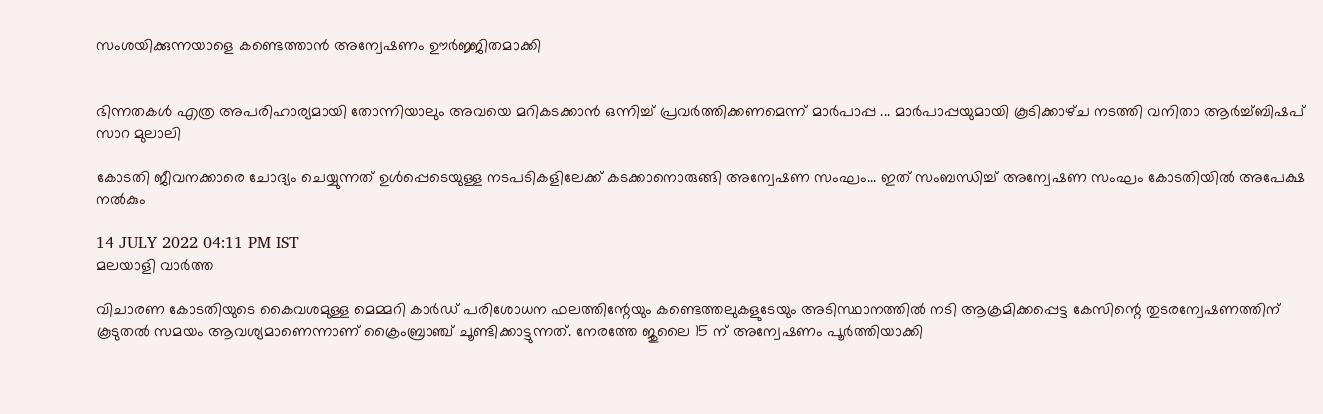സംശയിക്കുന്നയാളെ കണ്ടെത്താൻ അന്വേഷണം ഊർജ്ജിതമാക്കി


ഭിന്നതകൾ എത്ര അപരിഹാര്യമായി തോന്നിയാലും അവയെ മറികടക്കാൻ ഒന്നിച്ച്‌ പ്രവർത്തിക്കണമെന്ന് മാർപാപ്പ ... മാർപാപ്പയുമായി കൂടിക്കാഴ്‌ച നടത്തി വനിതാ ആർച്ച്‌ബിഷപ് സാറ മുലാലി

കോടതി ജീവനക്കാരെ ചോദ്യം ചെയ്യുന്നത് ഉൾപ്പെടെയുള്ള നടപടികളിലേക്ക് കടക്കാനൊരുങ്ങി അന്വേഷണ സംഘം... ഇത് സംബന്ധിച്ച് അന്വേഷണ സംഘം കോടതിയിൽ അപേക്ഷ നൽകും

14 JULY 2022 04:11 PM IST
മലയാളി വാര്‍ത്ത

വിചാരണ കോടതിയുടെ കൈവശമുള്ള മെമ്മറി കാർഡ് പരിശോധന ഫലത്തിന്റേയും കണ്ടെത്തലുകളുടേയും അടിസ്ഥാനത്തിൽ നടി ആക്രമിക്കപ്പെട്ട കേസിന്റെ തുടരന്വേഷണത്തിന് കൂടുതൽ സമയം ആവശ്യമാണെന്നാണ് ക്രൈംബ്രാ‍ഞ്ച് ചൂണ്ടിക്കാട്ടുന്നത്. നേരത്തേ ജുലൈ 15 ന് അന്വേഷണം പൂർത്തിയാക്കി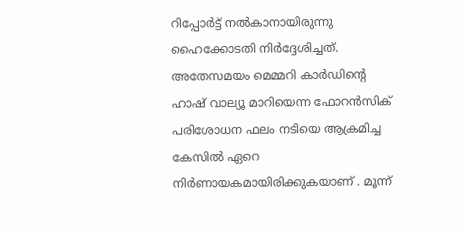റിപ്പോർട്ട് നൽകാനായിരുന്നു ഹൈക്കോടതി നിർദ്ദേശിച്ചത്. അതേസമയം മെമ്മറി കാർഡിന്റെ ഹാ‍ഷ് വാല്യൂ മാറിയെന്ന ഫോറൻസിക് പരിശോധന ഫലം നടിയെ ആക്രമിച്ച കേസിൽ ഏറെ നിർണായകമായിരിക്കുകയാണ് . മൂന്ന്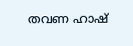തവണ ഹാഷ്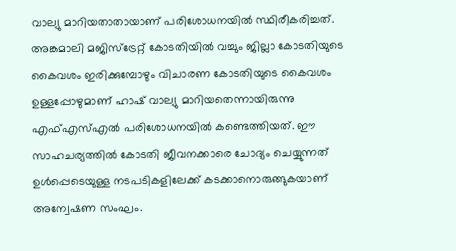വാല്യു മാറിയതാതായാണ് പരിശോധനയിൽ സ്ഥിരീകരിച്ചത്. അങ്കമാലി മജിസ്ട്രേറ്റ് കോടതിയിൽ വച്ചും ജില്ലാ കോടതിയുടെ കൈവശം ഇരിക്കുമ്പോഴും വിചാരണ കോടതിയുടെ കൈവശം ഉള്ളപ്പോഴുമാണ് ഹാഷ് വാല്യു മാറിയതെന്നായിരുന്നു എഫ്എസ്എൽ പരിശോധനയിൽ കണ്ടെത്തിയത്. ഈ സാഹചര്യത്തിൽ കോടതി ജീവനക്കാരെ ചോദ്യം ചെയ്യുന്നത് ഉൾപ്പെടെയുള്ള നടപടികളിലേക്ക് കടക്കാനൊരുങ്ങുകയാണ് അന്വേഷണ സംഘം.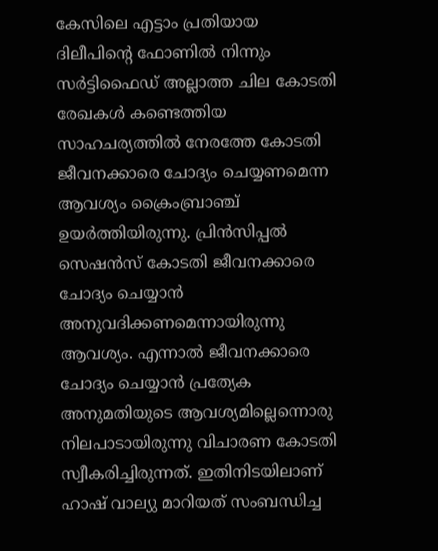കേസിലെ എട്ടാം പ്രതിയായ ദിലീപിന്റെ ഫോണിൽ നിന്നും സർട്ടിഫൈഡ് അല്ലാത്ത ചില കോടതി രേഖകൾ കണ്ടെത്തിയ സാഹചര്യത്തിൽ നേരത്തേ കോടതി ജീവനക്കാരെ ചോദ്യം ചെയ്യണമെന്ന ആവശ്യം ക്രൈംബ്രാഞ്ച് ഉയർത്തിയിരുന്നു. പ്രിൻസിപ്പൽ സെഷൻസ് കോടതി ജീവനക്കാരെ ചോദ്യം ചെയ്യാൻ അനുവദിക്കണമെന്നായിരുന്നു ആവശ്യം. എന്നാൽ ജീവനക്കാരെ ചോദ്യം ചെയ്യാൻ പ്രത്യേക അനുമതിയുടെ ആവശ്യമില്ലെന്നൊരു നിലപാടായിരുന്നു വിചാരണ കോടതി സ്വീകരിച്ചിരുന്നത്. ഇതിനിടയിലാണ് ഹാഷ് വാല്യു മാറിയത് സംബന്ധിച്ച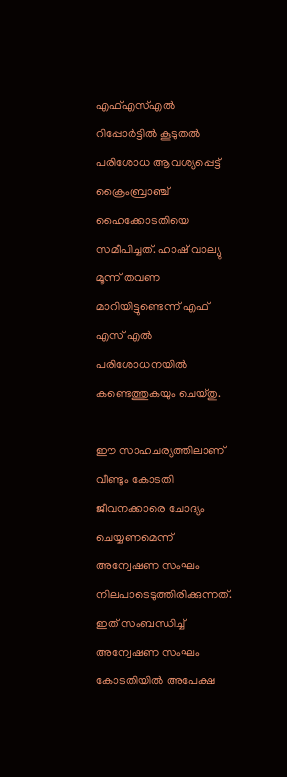എഫ്എസ്എൽ റിപ്പോർട്ടിൽ കൂടുതൽ പരിശോധ ആവശ്യപ്പെട്ട് ക്രൈംബ്രാഞ്ച് ഹൈക്കോടതിയെ സമീപിച്ചത്. ഹാഷ് വാല്യു മൂന്ന് തവണ മാറിയിട്ടുണ്ടെന്ന് എഫ് എസ് എൽ പരിശോധനയിൽ കണ്ടെത്തുകയും ചെയ്തു.

ഈ സാഹചര്യത്തിലാണ് വീണ്ടും കോടതി ജീവനക്കാരെ ചോദ്യം ചെയ്യണമെന്ന് അന്വേഷണ സംഘം നിലപാടെടുത്തിരിക്കുന്നത്. ഇത് സംബന്ധിച്ച് അന്വേഷണ സംഘം കോടതിയിൽ അപേക്ഷ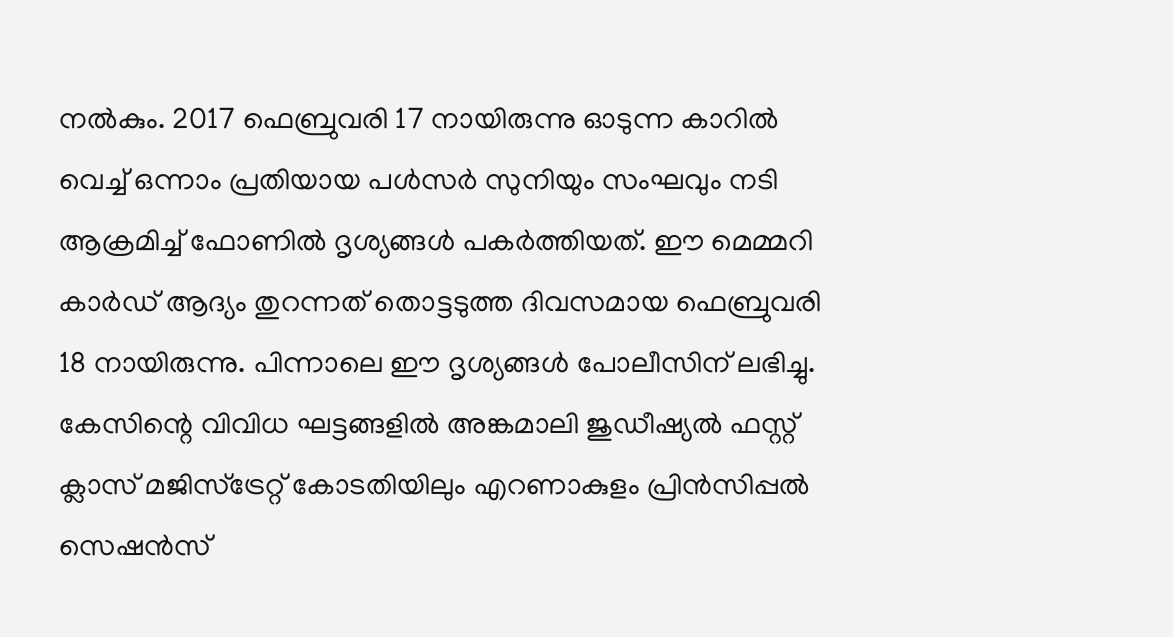നൽകും. 2017 ഫെബ്രുവരി 17 നായിരുന്നു ഓടുന്ന കാറിൽ വെച്ച് ഒന്നാം പ്രതിയായ പൾസർ സുനിയും സംഘവും നടി ആക്രമിച്ച് ഫോണിൽ ദൃശ്യങ്ങൾ പകർത്തിയത്. ഈ മെമ്മറി കാർഡ് ആദ്യം തുറന്നത് തൊട്ടടുത്ത ദിവസമായ ഫെബ്രുവരി 18 നായിരുന്നു. പിന്നാലെ ഈ ദൃശ്യങ്ങൾ പോലീസിന് ലഭിച്ചു. കേസിന്റെ വിവിധ ഘട്ടങ്ങളിൽ അങ്കമാലി ജുഡീഷ്യൽ ഫസ്റ്റ് ക്ലാസ് മജിസ്ട്രേറ്റ് കോടതിയിലും എറണാകുളം പ്രിൻസിപ്പൽ സെഷൻസ്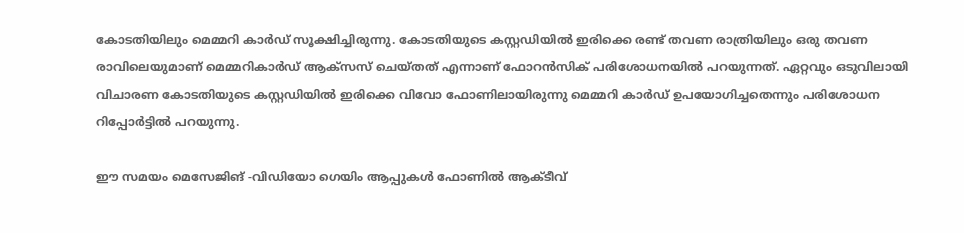കോടതിയിലും മെമ്മറി കാർഡ് സൂക്ഷിച്ചിരുന്നു. കോടതിയുടെ കസ്റ്റഡിയിൽ ഇരിക്കെ രണ്ട് തവണ രാത്രിയിലും ഒരു തവണ രാവിലെയുമാണ് മെമ്മറികാർഡ് ആക്സസ് ചെയ്തത് എന്നാണ് ഫോറൻസിക് പരിശോധനയിൽ പറയുന്നത്. ഏറ്റവും ഒടുവിലായി വിചാരണ കോടതിയുടെ കസ്റ്റഡിയിൽ ഇരിക്കെ വിവോ ഫോണിലായിരുന്നു മെമ്മറി കാർഡ് ഉപയോഗിച്ചതെന്നും പരിശോധന റിപ്പോർട്ടിൽ പറയുന്നു.

ഈ സമയം മെസേജിങ് -വിഡിയോ ഗെയിം ആപ്പുകൾ ഫോണിൽ ആക്ടീവ്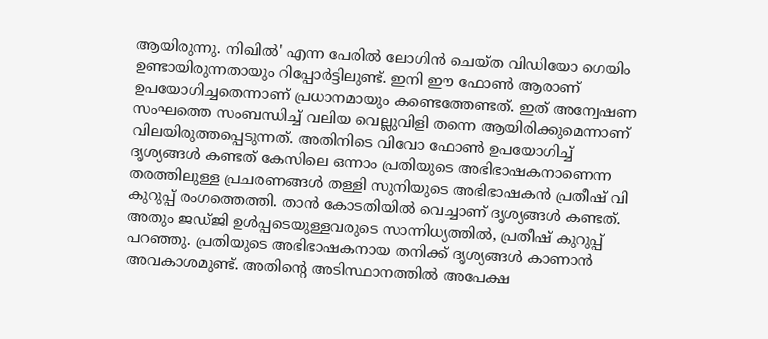ആയിരുന്നു. നിഖിൽ' എന്ന പേരിൽ ലോഗിൻ ചെയ്ത വിഡിയോ ഗെയിം ഉണ്ടായിരുന്നതായും റിപ്പോർട്ടിലുണ്ട്. ഇനി ഈ ഫോൺ ആരാണ് ഉപയോഗിച്ചതെന്നാണ് പ്രധാനമായും കണ്ടെത്തേണ്ടത്. ഇത് അന്വേഷണ സംഘത്തെ സംബന്ധിച്ച് വലിയ വെല്ലുവിളി തന്നെ ആയിരിക്കുമെന്നാണ് വിലയിരുത്തപ്പെടുന്നത്. അതിനിടെ വിവോ ഫോൺ ഉപയോഗിച്ച് ദൃശ്യങ്ങൾ കണ്ടത് കേസിലെ ഒന്നാം പ്രതിയുടെ അഭിഭാഷകനാണെന്ന തരത്തിലുള്ള പ്രചരണങ്ങൾ തള്ളി സുനിയുടെ അഭിഭാഷകൻ പ്രതീഷ് വി കുറുപ്പ് രംഗത്തെത്തി. താൻ കോടതിയിൽ വെച്ചാണ് ദൃശ്യങ്ങൾ കണ്ടത്. അതും ജഡ്ജി ഉൾപ്പടെയുള്ളവരുടെ സാന്നിധ്യത്തിൽ, പ്രതീഷ് കുറുപ്പ് പറഞ്ഞു. പ്രതിയുടെ അഭിഭാഷകനായ തനിക്ക് ദൃശ്യങ്ങൾ കാണാൻ അവകാശമുണ്ട്. അതിന്റെ അടിസ്ഥാനത്തിൽ അപേക്ഷ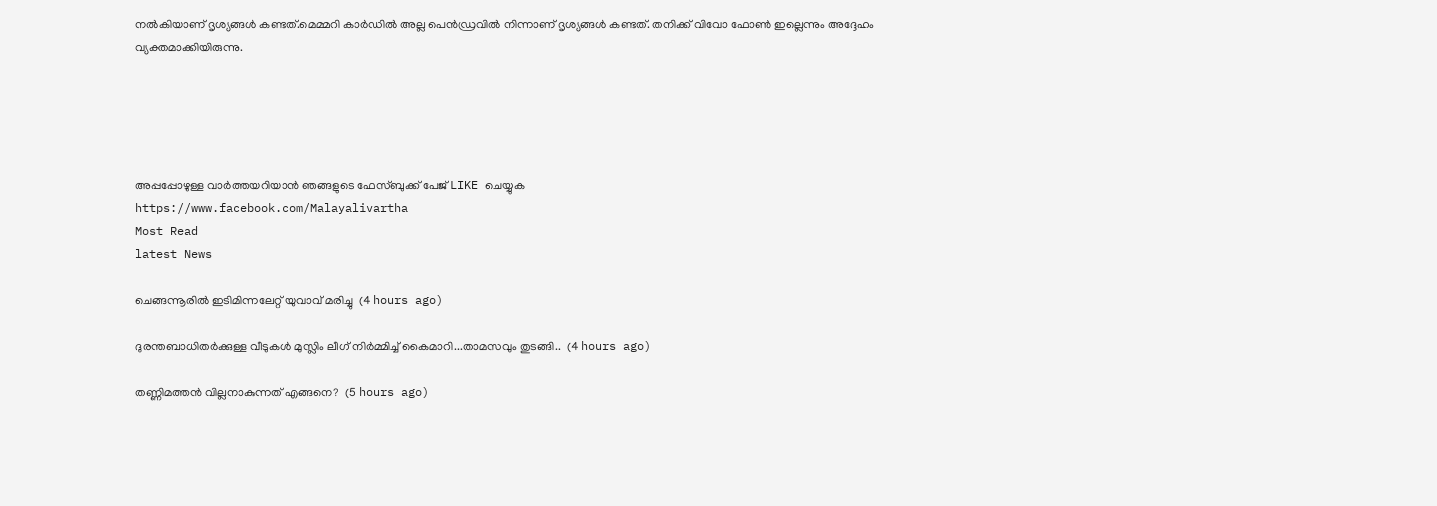നൽകിയാണ് ദൃശ്യങ്ങൾ കണ്ടത്.മെമ്മറി കാർഡിൽ അല്ല പെൻഡ്രവിൽ നിന്നാണ് ദൃശ്യങ്ങൾ കണ്ടത്. തനിക്ക് വിവോ ഫോൺ ഇല്ലെന്നും അദ്ദേഹം വ്യക്തമാക്കിയിരുന്നു.





അപ്പപ്പോഴുള്ള വാര്‍ത്തയറിയാന്‍ ഞങ്ങളുടെ ഫേസ്‌ബുക്ക്‌ പേജ് LIKE ചെയ്യുക
https://www.facebook.com/Malayalivartha
Most Read
latest News

ചെങ്ങന്നൂരിൽ ഇടിമിന്നലേറ്റ് യുവാവ് മരിച്ചു  (4 hours ago)

ദുരന്തബാധിതര്‍ക്കുള്ള വീടുകള്‍ മുസ്ലിം ലീഗ് നിര്‍മ്മിച്ച് കൈമാറി...താമസവും തുടങ്ങി..  (4 hours ago)

തണ്ണിമത്തൻ വില്ലനാകുന്നത് എങ്ങനെ?  (5 hours ago)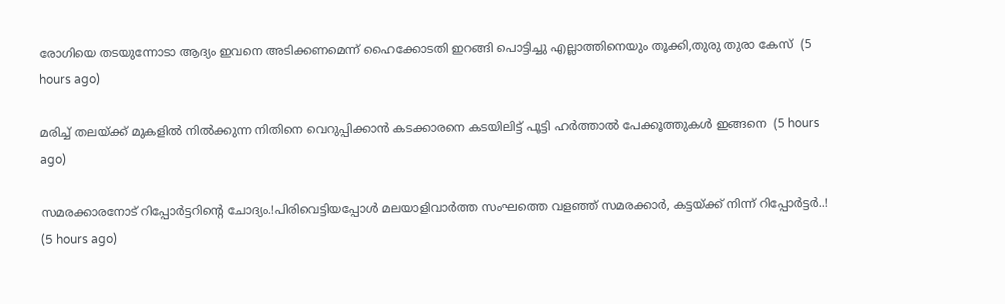രോഗിയെ തടയുന്നോടാ ആദ്യം ഇവനെ അടിക്കണമെന്ന് ഹൈക്കോടതി ഇറങ്ങി പൊട്ടിച്ചു എല്ലാത്തിനെയും തൂക്കി,തുരു തുരാ കേസ്  (5 hours ago)

മരിച്ച് തലയ്ക്ക് മുകളിൽ നിൽക്കുന്ന നിതിനെ വെറുപ്പിക്കാൻ കടക്കാരനെ കടയിലിട്ട് പൂട്ടി ഹർത്താൽ പേക്കൂത്തുകൾ ഇങ്ങനെ  (5 hours ago)

സമരക്കാരനോട് റിപ്പോർട്ടറിന്റെ ചോദ്യം.!പിരിവെട്ടിയപ്പോൾ മലയാളിവാർത്ത സംഘത്തെ വളഞ്ഞ് സമരക്കാർ, കട്ടയ്ക്ക് നിന്ന് റിപ്പോർട്ടർ..!  (5 hours ago)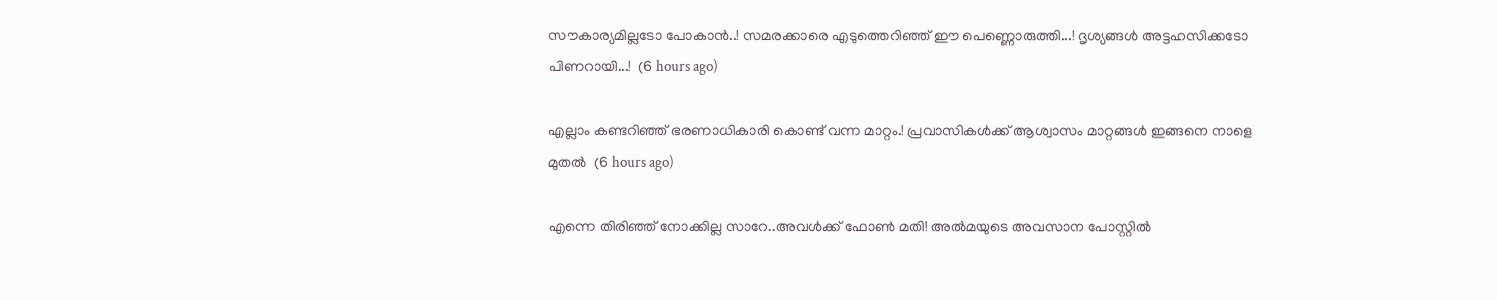സൗകാര്യമില്ലടോ പോകാന്‍..! സമരക്കാരെ എടുത്തെറിഞ്ഞ് ഈ പെണ്ണൊരുത്തി...! ദൃശ്യങ്ങൾ അട്ടഹസിക്കടോ പിണറായി...!  (6 hours ago)

എല്ലാം കണ്ടറിഞ്ഞ് ഭരണാധികാരി കൊണ്ട് വന്ന മാറ്റം.! പ്രവാസികൾക്ക് ആശ്വാസം മാറ്റങ്ങൾ ഇങ്ങനെ നാളെ മുതൽ  (6 hours ago)

എന്നെ തിരിഞ്ഞ് നോക്കില്ല സാറേ..അവൾക്ക് ഫോൺ മതി! അൽമയുടെ അവസാന പോസ്റ്റിൽ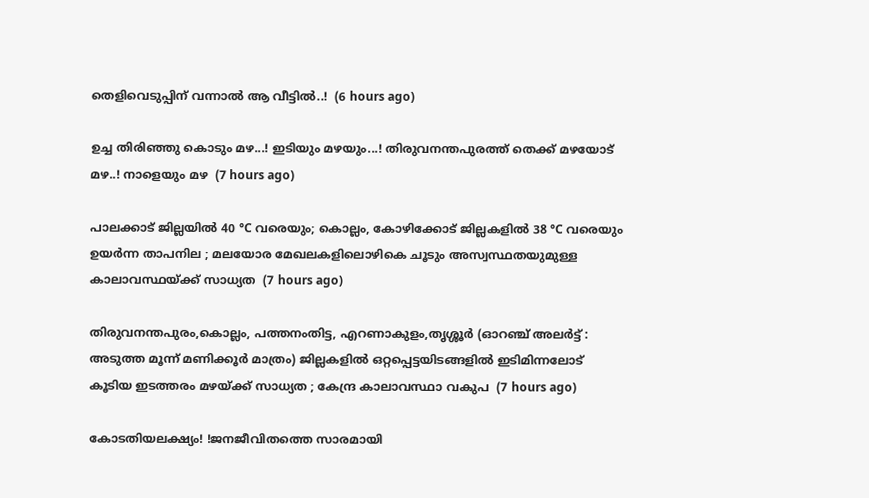തെളിവെടുപ്പിന് വന്നാൽ ആ വീട്ടിൽ..!  (6 hours ago)

ഉച്ച തിരിഞ്ഞു കൊടും മഴ...! ഇടിയും മഴയും...! തിരുവനന്തപുരത്ത് തെക്ക് മഴയോട് മഴ..! നാളെയും മഴ  (7 hours ago)

പാലക്കാട് ജില്ലയിൽ 40 °C വരെയും; കൊല്ലം, കോഴിക്കോട് ജില്ലകളിൽ 38 °C വരെയും ഉയർന്ന താപനില ; മലയോര മേഖലകളിലൊഴികെ ചൂടും അസ്വസ്ഥതയുമുള്ള കാലാവസ്ഥയ്ക്ക് സാധ്യത  (7 hours ago)

തിരുവനന്തപുരം,കൊല്ലം, പത്തനംതിട്ട, എറണാകുളം,തൃശ്ശൂർ (ഓറഞ്ച് അലർട്ട് : അടുത്ത മൂന്ന്‌ മണിക്കൂർ മാത്രം) ജില്ലകളിൽ ഒറ്റപ്പെട്ടയിടങ്ങളിൽ ഇടിമിന്നലോട് കൂടിയ ഇടത്തരം മഴയ്ക്ക് സാധ്യത ; കേന്ദ്ര കാലാവസ്ഥാ വകുപ  (7 hours ago)

കോടതിയലക്ഷ്യം! !ജനജീവിതത്തെ സാരമായി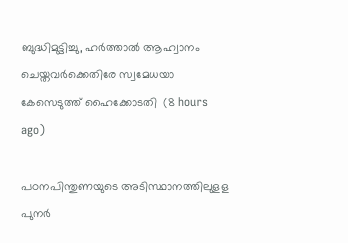ബുദ്ധിമുട്ടിച്ചു, ഹർത്താൽ ആഹ്വാനം ചെയ്തവർക്കെതിരേ സ്വമേധയാ കേസെടുത്ത് ഹൈക്കോടതി  (8 hours ago)

പഠനപിന്തുണയുടെ അടിസ്ഥാനത്തിലുളള പുനർ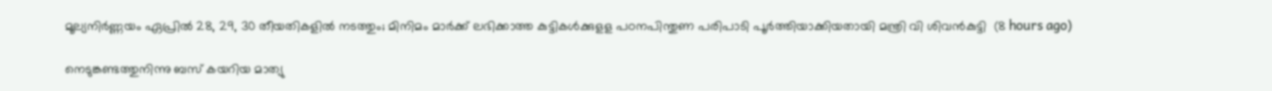മൂല്യനിർണ്ണയം ഏപ്രിൽ 28, 29, 30 തീയതികളിൽ നടത്തും; മിനിമം മാർക്ക് ലഭിക്കാത്ത കുട്ടികൾക്കുളള പഠനപിന്തുണ പരിപാടി പൂർത്തിയാക്കിയതായി മന്ത്രി വി ശിവൻകുട്ടി  (8 hours ago)

നെടുങ്കണ്ടത്തുനിന്നു ബസ് കയറിയ മാത്യു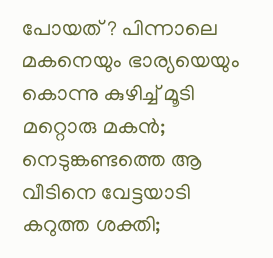പോയത് ? പിന്നാലെ മകനെയും ഭാര്യയെയും കൊന്നു കുഴിച്ച് മൂടി മറ്റൊരു മകൻ; നെടുങ്കണ്ടത്തെ ആ വീടിനെ വേട്ടയാടി കറുത്ത ശക്തി;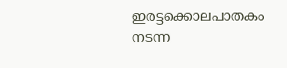ഇരട്ടക്കൊലപാതകം നടന്ന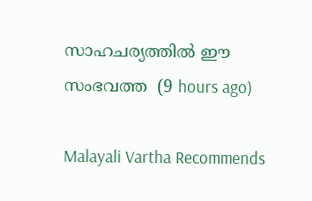സാഹചര്യത്തിൽ ഈ സംഭവത്ത  (9 hours ago)

Malayali Vartha Recommends